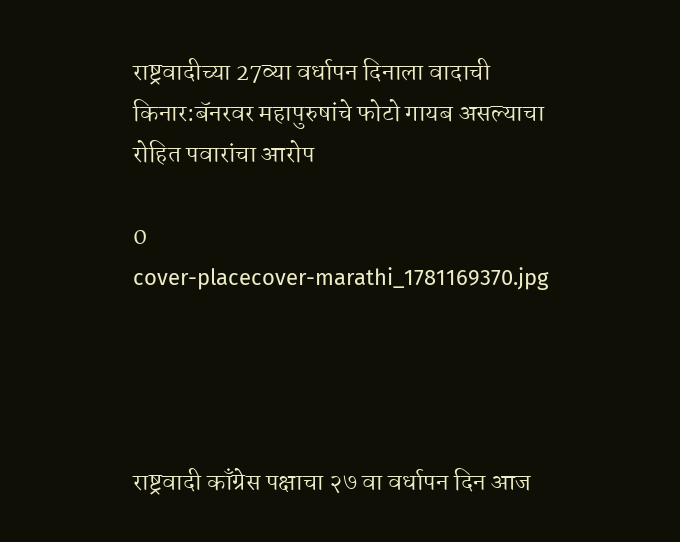राष्ट्रवादीच्या 27व्या वर्धापन दिनाला वादाची किनार:बॅनरवर महापुरुषांचे फोटो गायब असल्याचा रोहित पवारांचा आरोप

0
cover-placecover-marathi_1781169370.jpg




राष्ट्रवादी काँग्रेस पक्षाचा २७ वा वर्धापन दिन आज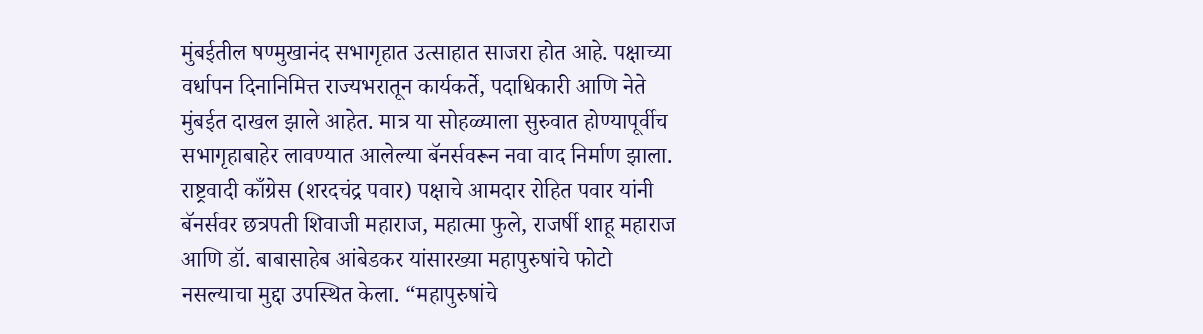मुंबईतील षण्मुखानंद सभागृहात उत्साहात साजरा होत आहे. पक्षाच्या वर्धापन दिनानिमित्त राज्यभरातून कार्यकर्ते, पदाधिकारी आणि नेते मुंबईत दाखल झाले आहेत. मात्र या सोहळ्याला सुरुवात होण्यापूर्वीच सभागृहाबाहेर लावण्यात आलेल्या बॅनर्सवरून नवा वाद निर्माण झाला. राष्ट्रवादी काँग्रेस (शरदचंद्र पवार) पक्षाचे आमदार रोहित पवार यांनी बॅनर्सवर छत्रपती शिवाजी महाराज, महात्मा फुले, राजर्षी शाहू महाराज आणि डॉ. बाबासाहेब आंबेडकर यांसारख्या महापुरुषांचे फोटो नसल्याचा मुद्दा उपस्थित केला. “महापुरुषांचे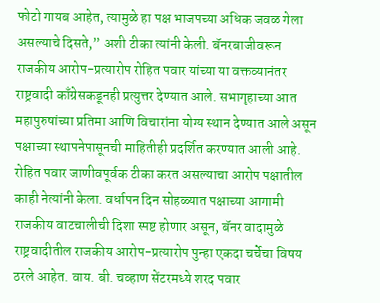फोटो गायब आहेत, त्यामुळे हा पक्ष भाजपच्या अधिक जवळ गेला असल्याचे दिसते,” अशी टीका त्यांनी केली. बॅनरबाजीवरून राजकीय आरोप-प्रत्यारोप रोहित पवार यांच्या या वक्तव्यानंतर राष्ट्रवादी काँग्रेसकडूनही प्रत्युत्तर देण्यात आले. सभागृहाच्या आत महापुरुषांच्या प्रतिमा आणि विचारांना योग्य स्थान देण्यात आले असून पक्षाच्या स्थापनेपासूनची माहितीही प्रदर्शित करण्यात आली आहे. रोहित पवार जाणीवपूर्वक टीका करत असल्याचा आरोप पक्षातील काही नेत्यांनी केला. वर्धापन दिन सोहळ्यात पक्षाच्या आगामी राजकीय वाटचालीची दिशा स्पष्ट होणार असून, बॅनर वादामुळे राष्ट्रवादीतील राजकीय आरोप-प्रत्यारोप पुन्हा एकदा चर्चेचा विषय ठरले आहेत. वाय. बी. चव्हाण सेंटरमध्ये शरद पवार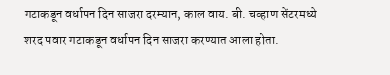गटाकडून वर्धापन दिन साजरा दरम्यान, काल वाय. बी. चव्हाण सेंटरमध्ये शरद पवार गटाकडून वर्धापन दिन साजरा करण्यात आला होता.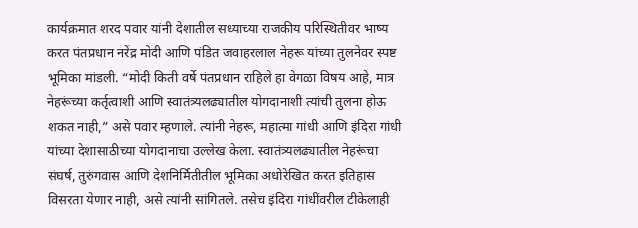कार्यक्रमात शरद पवार यांनी देशातील सध्याच्या राजकीय परिस्थितीवर भाष्य करत पंतप्रधान नरेंद्र मोदी आणि पंडित जवाहरलाल नेहरू यांच्या तुलनेवर स्पष्ट भूमिका मांडली. “मोदी किती वर्षे पंतप्रधान राहिले हा वेगळा विषय आहे, मात्र नेहरूंच्या कर्तृत्वाशी आणि स्वातंत्र्यलढ्यातील योगदानाशी त्यांची तुलना होऊ शकत नाही,” असे पवार म्हणाले. त्यांनी नेहरू, महात्मा गांधी आणि इंदिरा गांधी यांच्या देशासाठीच्या योगदानाचा उल्लेख केला. स्वातंत्र्यलढ्यातील नेहरूंचा संघर्ष, तुरुंगवास आणि देशनिर्मितीतील भूमिका अधोरेखित करत इतिहास विसरता येणार नाही, असे त्यांनी सांगितले. तसेच इंदिरा गांधींवरील टीकेलाही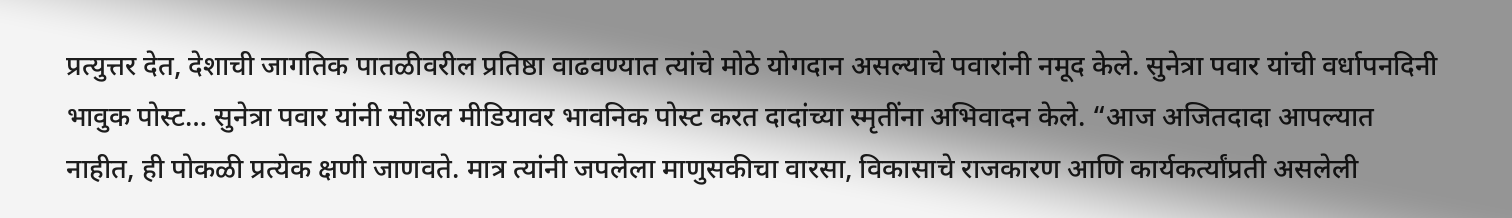प्रत्युत्तर देत, देशाची जागतिक पातळीवरील प्रतिष्ठा वाढवण्यात त्यांचे मोठे योगदान असल्याचे पवारांनी नमूद केले. सुनेत्रा पवार यांची वर्धापनदिनी भावुक पोस्ट… सुनेत्रा पवार यांनी सोशल मीडियावर भावनिक पोस्ट करत दादांच्या स्मृतींना अभिवादन केले. “आज अजितदादा आपल्यात नाहीत, ही पोकळी प्रत्येक क्षणी जाणवते. मात्र त्यांनी जपलेला माणुसकीचा वारसा, विकासाचे राजकारण आणि कार्यकर्त्यांप्रती असलेली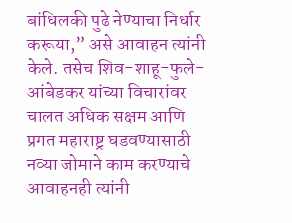बांधिलकी पुढे नेण्याचा निर्धार करूया,” असे आवाहन त्यांनी केले. तसेच शिव-शाहू-फुले-आंबेडकर यांच्या विचारांवर चालत अधिक सक्षम आणि प्रगत महाराष्ट्र घडवण्यासाठी नव्या जोमाने काम करण्याचे आवाहनही त्यांनी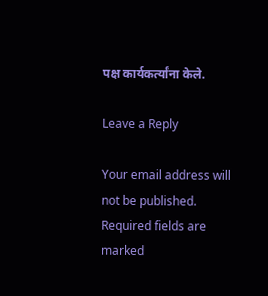पक्ष कार्यकर्त्यांना केले.

Leave a Reply

Your email address will not be published. Required fields are marked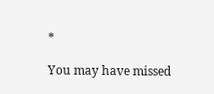*

You may have missed